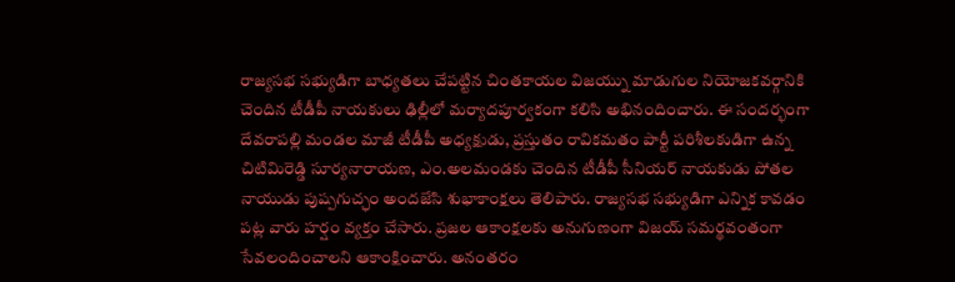రాజ్యసభ సభ్యుడిగా బాధ్యతలు చేపట్టిన చింతకాయల విజయ్ను మాడుగుల నియోజకవర్గానికి చెందిన టీడీపీ నాయకులు ఢిల్లీలో మర్యాదపూర్వకంగా కలిసి అభినందించారు. ఈ సందర్భంగా దేవరాపల్లి మండల మాజీ టీడీపీ అధ్యక్షుడు, ప్రస్తుతం రావికమతం పార్టీ పరిశీలకుడిగా ఉన్న చిటిమిరెడ్డి సూర్యనారాయణ, ఎం.అలమండకు చెందిన టీడీపీ సీనియర్ నాయకుడు పోతల నాయుడు పుష్పగుచ్ఛం అందజేసి శుభాకాంక్షలు తెలిపారు. రాజ్యసభ సభ్యుడిగా ఎన్నిక కావడం పట్ల వారు హర్షం వ్యక్తం చేసారు. ప్రజల ఆకాంక్షలకు అనుగుణంగా విజయ్ సమర్థవంతంగా సేవలందించాలని ఆకాంక్షించారు. అనంతరం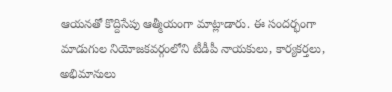ఆయనతో కొద్దిసేపు ఆత్మీయంగా మాట్లాడారు. ఈ సందర్భంగా మాడుగుల నియోజకవర్గంలోని టీడీపీ నాయకులు, కార్యకర్తలు, అభిమానులు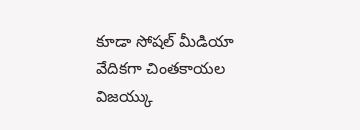కూడా సోషల్ మీడియా వేదికగా చింతకాయల విజయ్కు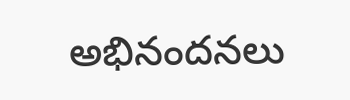అభినందనలు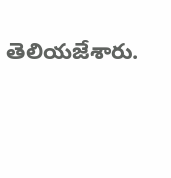తెలియజేశారు.